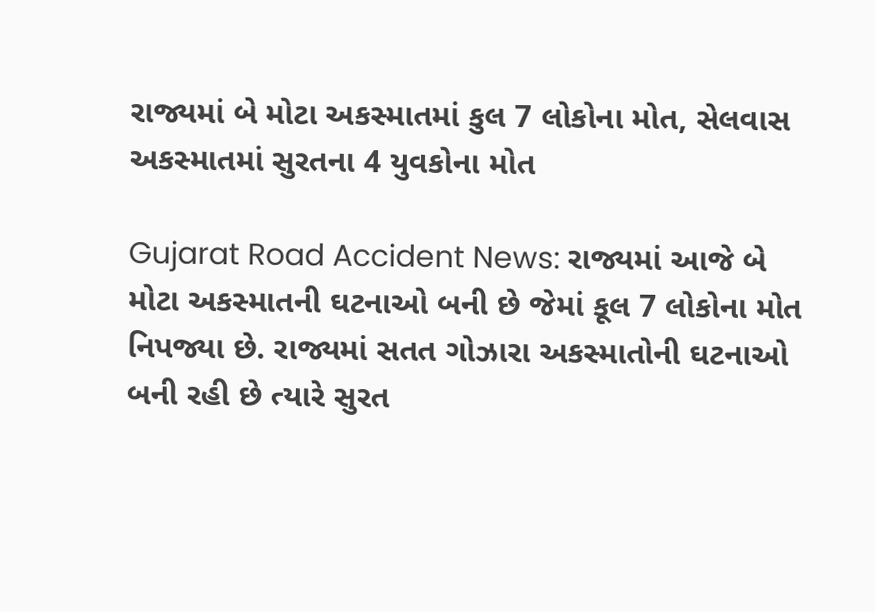રાજ્યમાં બે મોટા અકસ્માતમાં કુલ 7 લોકોના મોત, સેલવાસ અકસ્માતમાં સુરતના 4 યુવકોના મોત

Gujarat Road Accident News: રાજ્યમાં આજે બે મોટા અકસ્માતની ઘટનાઓ બની છે જેમાં કૂલ 7 લોકોના મોત નિપજ્યા છે. રાજ્યમાં સતત ગોઝારા અકસ્માતોની ઘટનાઓ બની રહી છે ત્યારે સુરત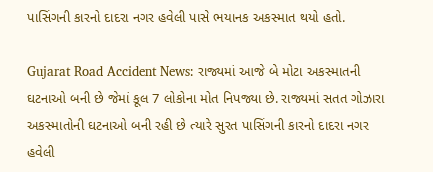પાસિંગની કારનો દાદરા નગર હવેલી પાસે ભયાનક અકસ્માત થયો હતો.

Gujarat Road Accident News: રાજ્યમાં આજે બે મોટા અકસ્માતની ઘટનાઓ બની છે જેમાં કૂલ 7 લોકોના મોત નિપજ્યા છે. રાજ્યમાં સતત ગોઝારા અકસ્માતોની ઘટનાઓ બની રહી છે ત્યારે સુરત પાસિંગની કારનો દાદરા નગર હવેલી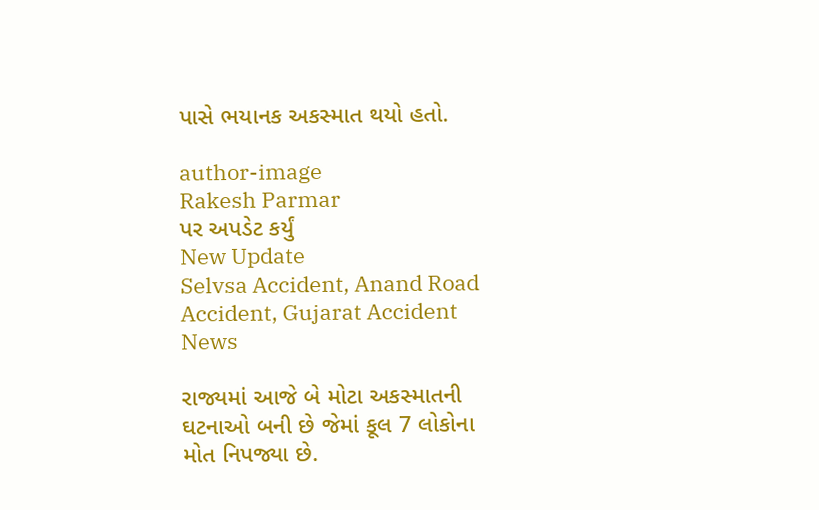પાસે ભયાનક અકસ્માત થયો હતો.

author-image
Rakesh Parmar
પર અપડેટ કર્યું
New Update
Selvsa Accident, Anand Road Accident, Gujarat Accident News

રાજ્યમાં આજે બે મોટા અકસ્માતની ઘટનાઓ બની છે જેમાં કૂલ 7 લોકોના મોત નિપજ્યા છે.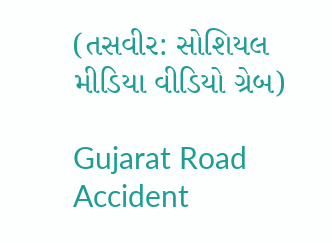(તસવીર: સોશિયલ મીડિયા વીડિયો ગ્રેબ)

Gujarat Road Accident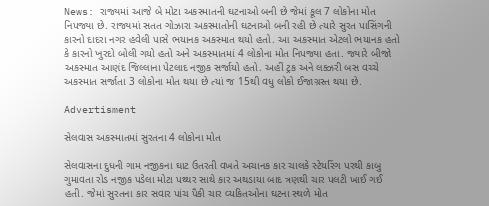News: રાજ્યમાં આજે બે મોટા અકસ્માતની ઘટનાઓ બની છે જેમાં કૂલ 7 લોકોના મોત નિપજ્યા છે. રાજ્યમાં સતત ગોઝારા અકસ્માતોની ઘટનાઓ બની રહી છે ત્યારે સુરત પાસિંગની કારનો દાદરા નગર હવેલી પાસે ભયાનક અકસ્માત થયો હતો. આ અકસ્માત એટલો ભયાનક હતો કે કારનો ખુરદો બોલી ગયો હતો અને અકસ્માતમાં 4 લોકોના મોત નિપજ્યા હતા. જ્યારે બીજો અકસ્માત આણંદ જિલ્લાના પેટલાદ નજીક સર્જાયો હતો. અહીં ટ્રક અને લક્ઝરી બસ વચ્ચે અકસ્માત સર્જાતા 3 લોકોના મોત થયા છે ત્યાં જ 15થી વધુ લોકો ઈજાગ્રસ્ત થયા છે.

Advertisment

સેલવાસ અકસ્માતમાં સુરતના 4 લોકોના મોત

સેલવાસના દુધની ગામ નજીકના ઘાટ ઉતરતી વખતે અચાનક કાર ચાલકે સ્ટેયરિંગ પરથી કાબુ ગુમાવતા રોડ નજીક પડેલા મોટા પથ્થર સાથે કાર અથડાયા બાદ ત્રણથી ચાર પલટી ખાઈ ગઈ હતી. જેમાં સુરતના કાર સવાર પાંચ પૈકી ચાર વ્યકિતઓના ઘટના સ્થળે મોત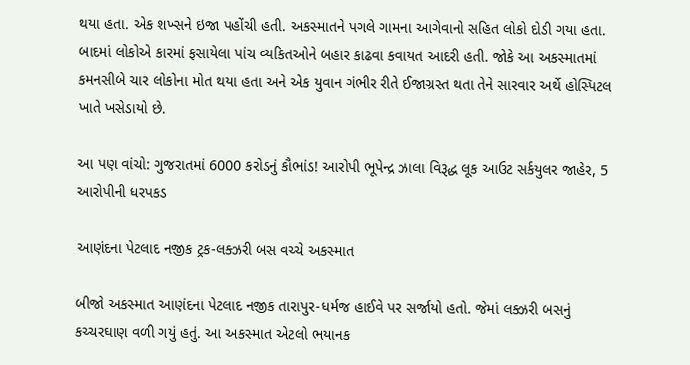થયા હતા. એક શખ્સને ઇજા પહોંચી હતી. અકસ્માતને પગલે ગામના આગેવાનો સહિત લોકો દોડી ગયા હતા. બાદમાં લોકોએ કારમાં ફસાયેલા પાંચ વ્યકિતઓને બહાર કાઢવા કવાયત આદરી હતી. જોકે આ અકસ્માતમાં કમનસીબે ચાર લોકોના મોત થયા હતા અને એક યુવાન ગંભીર રીતે ઈજાગ્રસ્ત થતા તેને સારવાર અર્થે હોસ્પિટલ ખાતે ખસેડાયો છે.

આ પણ વાંચો: ગુજરાતમાં 6000 કરોડનું કૌભાંડ! આરોપી ભૂપેન્દ્ર ઝાલા વિરૂદ્ધ લૂક આઉટ સર્કયુલર જાહેર, 5 આરોપીની ધરપકડ

આણંદના પેટલાદ નજીક ટ્રક-લક્ઝરી બસ વચ્ચે અકસ્માત

બીજો અકસ્માત આણંદના પેટલાદ નજીક તારાપુર-ધર્મજ હાઈવે પર સર્જાયો હતો. જેમાં લક્ઝરી બસનું કચ્ચરઘાણ વળી ગયું હતું. આ અકસ્માત એટલો ભયાનક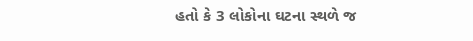હતો કે 3 લોકોના ઘટના સ્થળે જ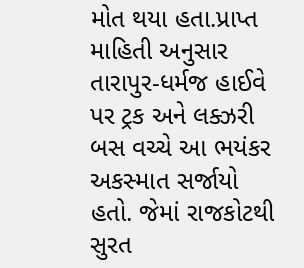મોત થયા હતા.પ્રાપ્ત માહિતી અનુસાર તારાપુર-ધર્મજ હાઈવે પર ટ્રક અને લક્ઝરી બસ વચ્ચે આ ભયંકર અકસ્માત સર્જાયો હતો. જેમાં રાજકોટથી સુરત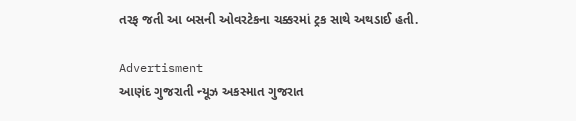તરફ જતી આ બસની ઓવરટેકના ચક્કરમાં ટ્રક સાથે અથડાઈ હતી.

Advertisment
આણંદ ગુજરાતી ન્યૂઝ અકસ્માત ગુજરાત